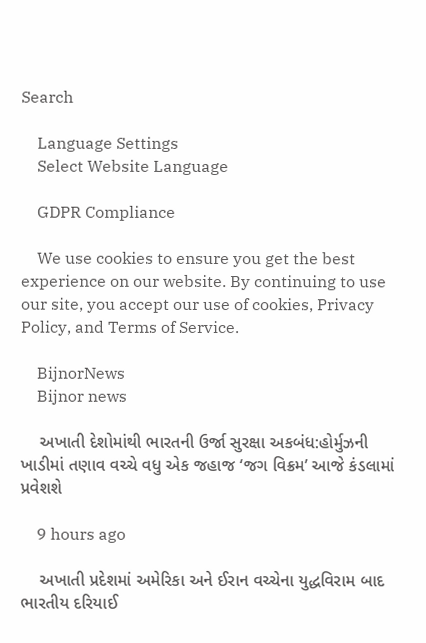Search

    Language Settings
    Select Website Language

    GDPR Compliance

    We use cookies to ensure you get the best experience on our website. By continuing to use our site, you accept our use of cookies, Privacy Policy, and Terms of Service.

    BijnorNews
    Bijnor news

    અખાતી દેશોમાંથી ભારતની ઉર્જા સુરક્ષા અકબંધ:હોર્મુઝની ખાડીમાં તણાવ વચ્ચે વધુ એક જહાજ ‘જગ વિક્રમ’ આજે કંડલામાં પ્રવેશશે

    9 hours ago

    અખાતી પ્રદેશમાં અમેરિકા અને ઈરાન વચ્ચેના યુદ્ધવિરામ બાદ ભારતીય દરિયાઈ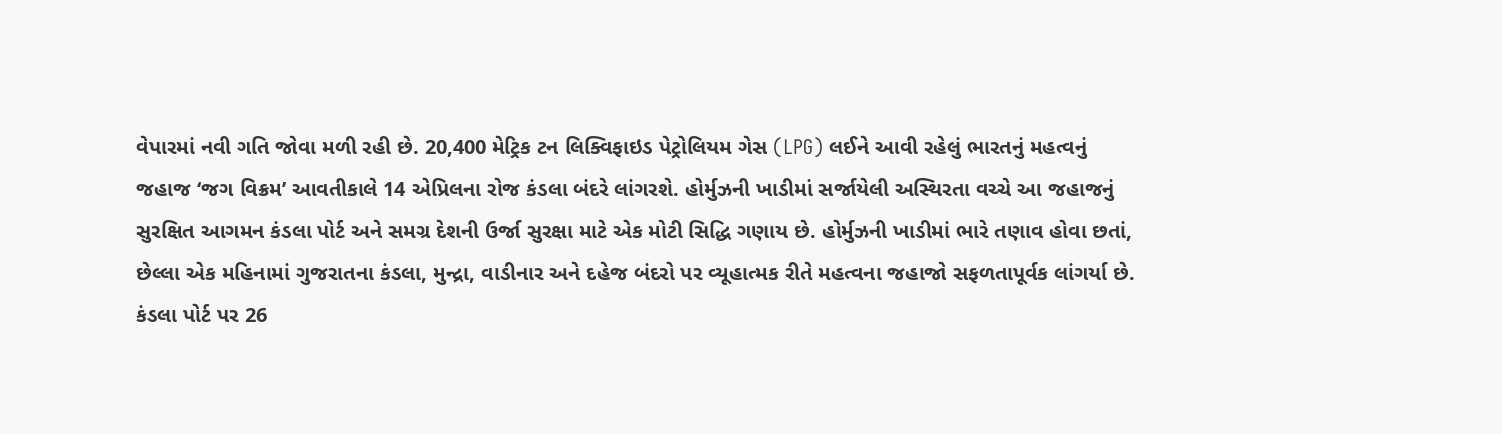વેપારમાં નવી ગતિ જોવા મળી રહી છે. 20,400 મેટ્રિક ટન લિક્વિફાઇડ પેટ્રોલિયમ ગેસ (LPG) લઈને આવી રહેલું ભારતનું મહત્વનું જહાજ ‘જગ વિક્રમ’ આવતીકાલે 14 એપ્રિલના રોજ કંડલા બંદરે લાંગરશે. હોર્મુઝની ખાડીમાં સર્જાયેલી અસ્થિરતા વચ્ચે આ જહાજનું સુરક્ષિત આગમન કંડલા પોર્ટ અને સમગ્ર દેશની ઉર્જા સુરક્ષા માટે એક મોટી સિદ્ધિ ગણાય છે. હોર્મુઝની ખાડીમાં ભારે તણાવ હોવા છતાં, છેલ્લા એક મહિનામાં ગુજરાતના કંડલા, મુન્દ્રા, વાડીનાર અને દહેજ બંદરો પર વ્યૂહાત્મક રીતે મહત્વના જહાજો સફળતાપૂર્વક લાંગર્યા છે. કંડલા પોર્ટ પર 26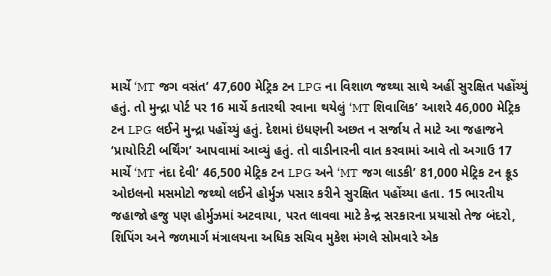માર્ચે ‘MT જગ વસંત’ 47,600 મેટ્રિક ટન LPG ના વિશાળ જથ્થા સાથે અહીં સુરક્ષિત પહોંચ્યું હતું. તો મુન્દ્રા પોર્ટ પર 16 માર્ચે કતારથી રવાના થયેલું ‘MT શિવાલિક’ આશરે 46,000 મેટ્રિક ટન LPG લઈને મુન્દ્રા પહોંચ્યું હતું. દેશમાં ઇંધણની અછત ન સર્જાય તે માટે આ જહાજને ‘પ્રાયોરિટી બર્થિંગ’ આપવામાં આવ્યું હતું. તો વાડીનારની વાત કરવામાં આવે તો અગાઉ 17 માર્ચે ‘MT નંદા દેવી’ 46,500 મેટ્રિક ટન LPG અને ‘MT જગ લાડકી’ 81,000 મેટ્રિક ટન ક્રૂડ ઓઇલનો મસમોટો જથ્થો લઈને હોર્મુઝ પસાર કરીને સુરક્ષિત પહોંચ્યા હતા. 15 ભારતીય જહાજો હજુ પણ હોર્મુઝમાં અટવાયા, પરત લાવવા માટે કેન્દ્ર સરકારના પ્રયાસો તેજ બંદરો, શિપિંગ અને જળમાર્ગ મંત્રાલયના અધિક સચિવ મુકેશ મંગલે સોમવારે એક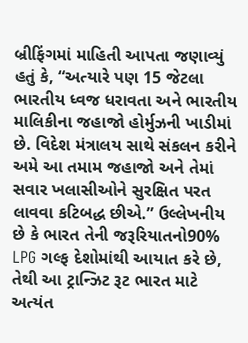બ્રીફિંગમાં માહિતી આપતા જણાવ્યું હતું કે, “અત્યારે પણ 15 જેટલા ભારતીય ધ્વજ ધરાવતા અને ભારતીય માલિકીના જહાજો હોર્મુઝની ખાડીમાં છે. વિદેશ મંત્રાલય સાથે સંકલન કરીને અમે આ તમામ જહાજો અને તેમાં સવાર ખલાસીઓને સુરક્ષિત પરત લાવવા કટિબદ્ધ છીએ.” ઉલ્લેખનીય છે કે ભારત તેની જરૂરિયાતનો90% LPG ગલ્ફ દેશોમાંથી આયાત કરે છે, તેથી આ ટ્રાન્ઝિટ રૂટ ભારત માટે અત્યંત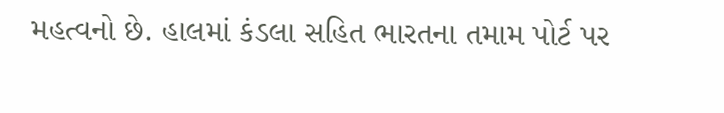મહત્વનો છે. હાલમાં કંડલા સહિત ભારતના તમામ પોર્ટ પર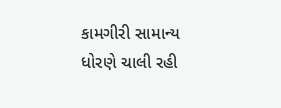કામગીરી સામાન્ય ધોરણે ચાલી રહી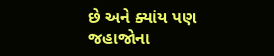છે અને ક્યાંય પણ જહાજોના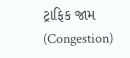ટ્રાફિક જામ (Congestion)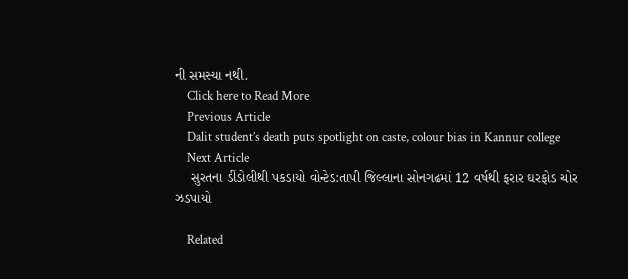ની સમસ્યા નથી.
    Click here to Read More
    Previous Article
    Dalit student’s death puts spotlight on caste, colour bias in Kannur college
    Next Article
    સુરતના ડીંડોલીથી પકડાયો વોન્ટેડ:તાપી જિલ્લાના સોનગઢમાં 12 વર્ષથી ફરાર ઘરફોડ ચોર ઝડપાયો

    Related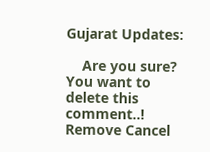Gujarat Updates:

    Are you sure? You want to delete this comment..! Remove Cancel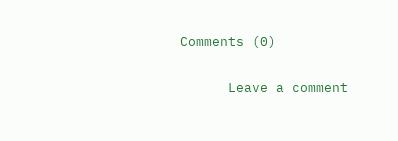Comments (0)

      Leave a comment